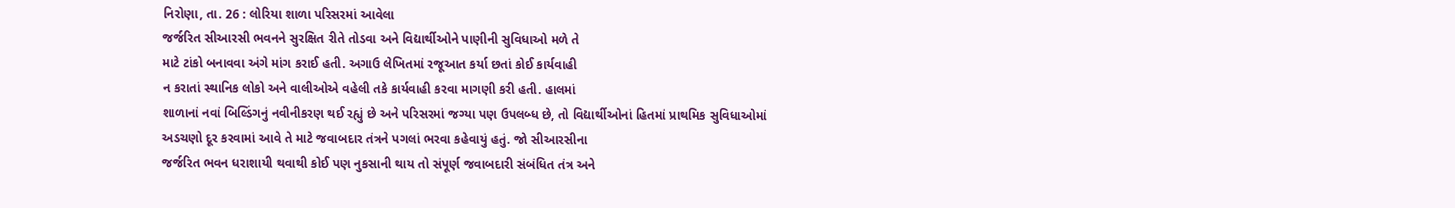નિરોણા, તા. 26 : લોરિયા શાળા પરિસરમાં આવેલા
જર્જરિત સીઆરસી ભવનને સુરક્ષિત રીતે તોડવા અને વિદ્યાર્થીઓને પાણીની સુવિધાઓ મળે તે
માટે ટાંકો બનાવવા અંગે માંગ કરાઈ હતી. અગાઉ લેખિતમાં રજૂઆત કર્યા છતાં કોઈ કાર્યવાહી
ન કરાતાં સ્થાનિક લોકો અને વાલીઓએ વહેલી તકે કાર્યવાહી કરવા માગણી કરી હતી. હાલમાં
શાળાનાં નવાં બિલ્ડિંગનું નવીનીકરણ થઈ રહ્યું છે અને પરિસરમાં જગ્યા પણ ઉપલબ્ધ છે, તો વિદ્યાર્થીઓનાં હિતમાં પ્રાથમિક સુવિધાઓમાં
અડચણો દૂર કરવામાં આવે તે માટે જવાબદાર તંત્રને પગલાં ભરવા કહેવાયું હતું. જો સીઆરસીના
જર્જરિત ભવન ધરાશાયી થવાથી કોઈ પણ નુકસાની થાય તો સંપૂર્ણ જવાબદારી સંબંધિત તંત્ર અને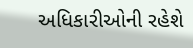અધિકારીઓની રહેશે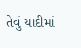તેવું યાદીમાં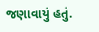જણાવાયું હતું.